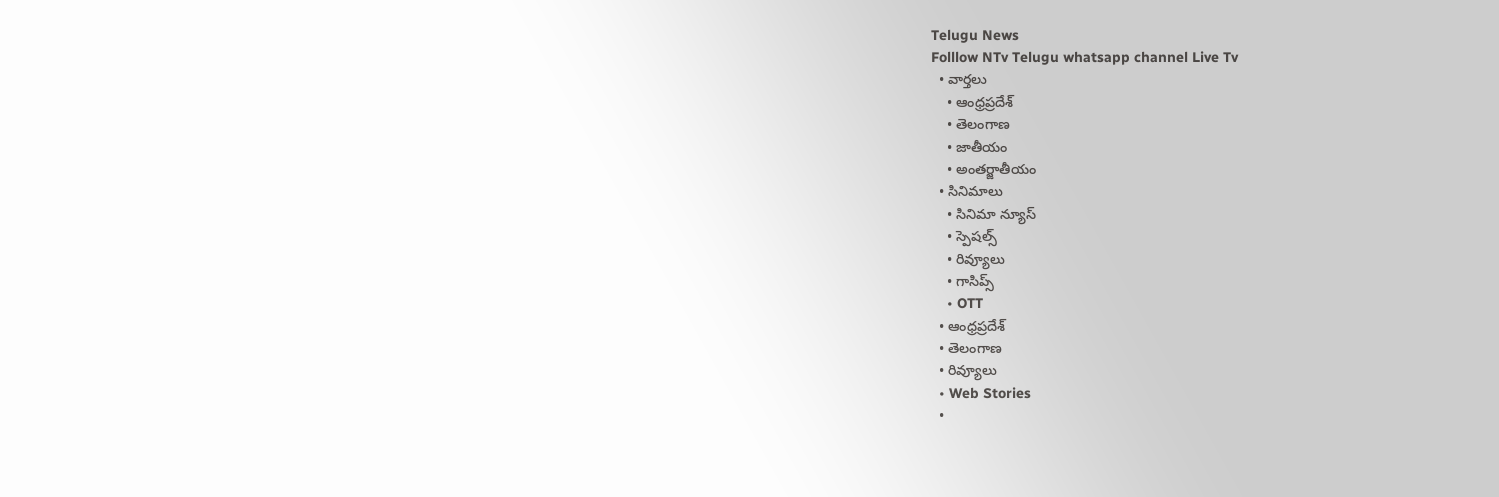Telugu News
Folllow NTv Telugu whatsapp channel Live Tv
  • వార్తలు
    • ఆంధ్రప్రదేశ్
    • తెలంగాణ
    • జాతీయం
    • అంతర్జాతీయం
  • సినిమాలు
    • సినిమా న్యూస్
    • స్పెషల్స్
    • రివ్యూలు
    • గాసిప్స్
    • OTT
  • ఆంధ్రప్రదేశ్
  • తెలంగాణ
  • రివ్యూలు
  • Web Stories
  •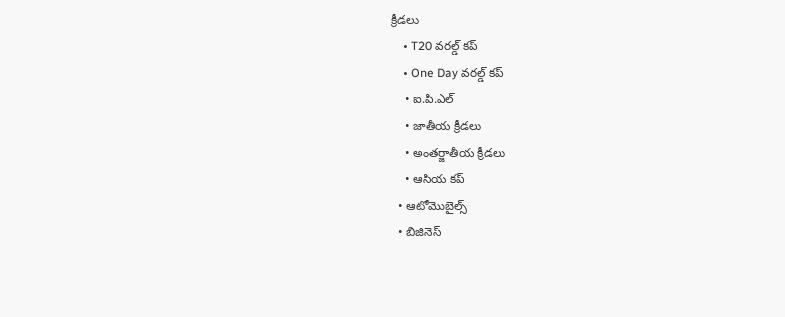క్రీడలు
    • T20 వరల్డ్ కప్
    • One Day వరల్డ్ కప్
    • ఐ.పి.ఎల్
    • జాతీయ క్రీడలు
    • అంతర్జాతీయ క్రీడలు
    • ఆసియ కప్
  • ఆటోమొబైల్స్
  • బిజినెస్‌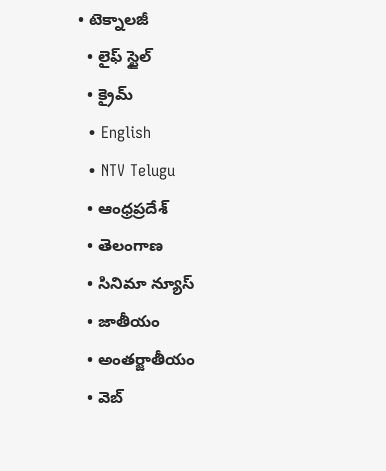• టెక్నాలజీ
  • లైఫ్ స్టైల్
  • క్రైమ్
  • English
  • NTV Telugu
  • ఆంధ్రప్రదేశ్
  • తెలంగాణ
  • సినిమా న్యూస్
  • జాతీయం
  • అంతర్జాతీయం
  • వెబ్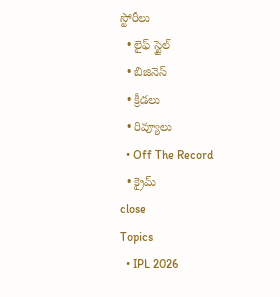స్టోరీలు
  • లైఫ్ స్టైల్
  • బిజినెస్‌
  • క్రీడలు
  • రివ్యూలు
  • Off The Record
  • క్రైమ్
close
Topics
  • IPL 2026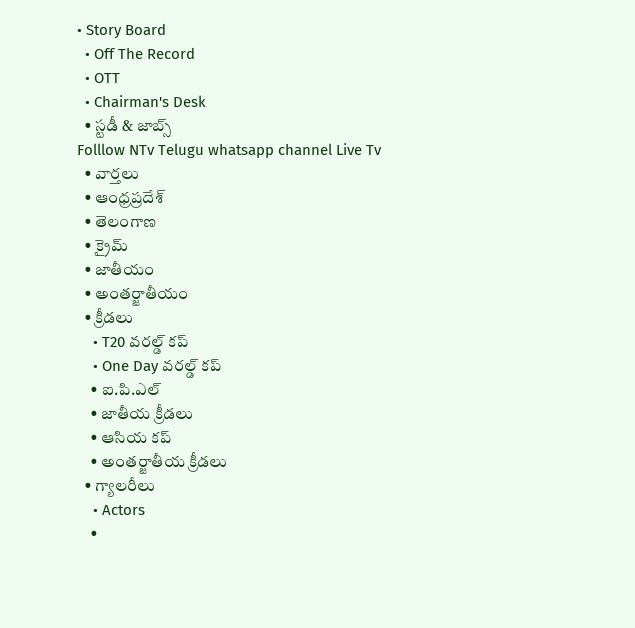• Story Board
  • Off The Record
  • OTT
  • Chairman's Desk
  • స్టడీ & జాబ్స్
Folllow NTv Telugu whatsapp channel Live Tv
  • వార్తలు
  • ఆంధ్రప్రదేశ్
  • తెలంగాణ
  • క్రైమ్
  • జాతీయం
  • అంతర్జాతీయం
  • క్రీడలు
    • T20 వరల్డ్ కప్
    • One Day వరల్డ్ కప్
    • ఐ.పి.ఎల్
    • జాతీయ క్రీడలు
    • ఆసియ కప్
    • అంతర్జాతీయ క్రీడలు
  • గ్యాలరీలు
    • Actors
    •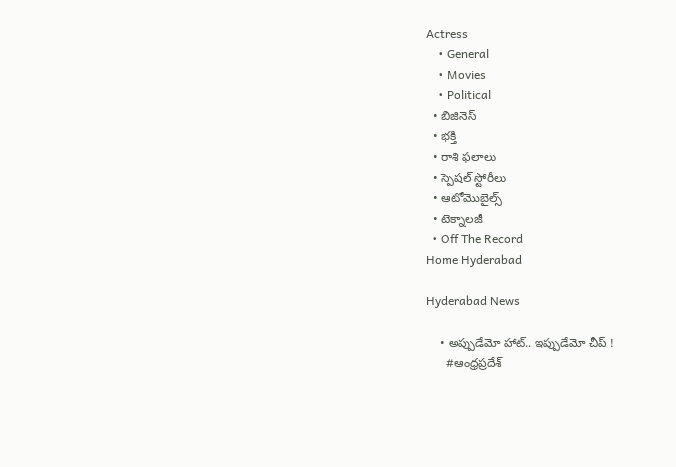Actress
    • General
    • Movies
    • Political
  • బిజినెస్‌
  • భక్తి
  • రాశి ఫలాలు
  • స్పెషల్‌ స్టోరీలు
  • ఆటోమొబైల్స్
  • టెక్నాలజీ
  • Off The Record
Home Hyderabad

Hyderabad News

    • అప్పుడేమో హాట్.. ఇప్పుడేమో చీప్ !
      #ఆంధ్రప్రదేశ్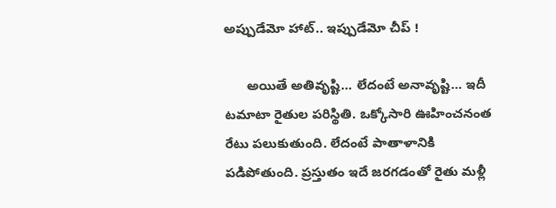అప్పుడేమో హాట్.. ఇప్పుడేమో చీప్ !

      అయితే అతివృష్టి… లేదంటే అనావృష్టి… ఇదీ టమాటా రైతుల పరిస్థితి. ఒక్కోసారి ఊహించనంత రేటు పలుకుతుంది. లేదంటే పాతాళానికి పడిపోతుంది. ప్రస్తుతం ఇదే జరగడంతో రైతు మళ్లీ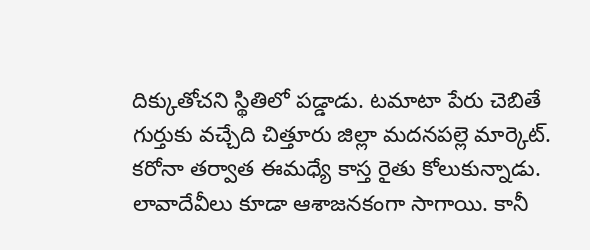దిక్కుతోచని స్థితిలో పడ్డాడు. టమాటా పేరు చెబితే గుర్తుకు వచ్చేది చిత్తూరు జిల్లా మదనపల్లె మార్కెట్‌. కరోనా తర్వాత ఈమధ్యే కాస్త రైతు కోలుకున్నాడు. లావాదేవీలు కూడా ఆశాజనకంగా సాగాయి. కానీ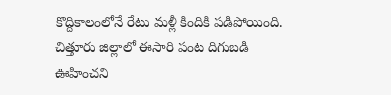కొద్దికాలంలోనే రేటు మళ్లీ కిందికి పడిపోయింది. చిత్తూరు జిల్లాలో ఈసారి పంట దిగుబడి ఊహించని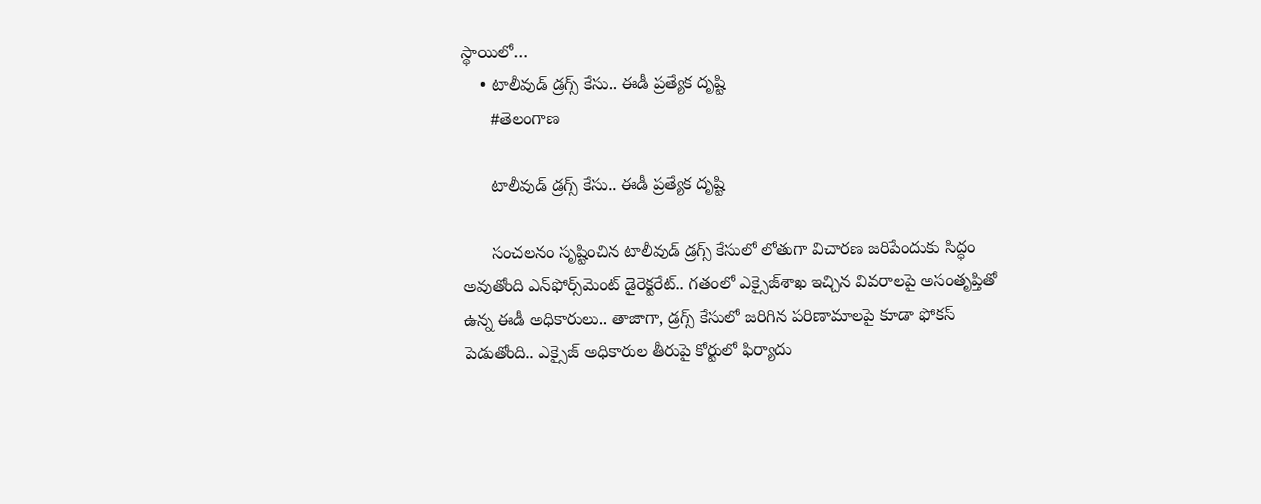స్థాయిలో…
    • టాలీవుడ్ డ్ర‌గ్స్ కేసు.. ఈడీ ప్ర‌త్యేక దృష్టి
      #తెలంగాణ

      టాలీవుడ్ డ్ర‌గ్స్ కేసు.. ఈడీ ప్ర‌త్యేక దృష్టి

      సంచ‌ల‌నం సృష్టించిన టాలీవుడ్ డ్ర‌గ్స్ కేసులో లోతుగా విచార‌ణ జ‌రిపేందుకు సిద్ధం అవుతోంది ఎన్‌ఫోర్స్‌మెంట్ డైరెక్ట‌రేట్.. గ‌తంలో ఎక్సైజ్‌శాఖ ఇచ్చిన వివ‌రాల‌పై అసంతృప్తితో ఉన్న ఈడీ అధికారులు.. తాజాగా, డ్ర‌గ్స్ కేసులో జ‌రిగిన ప‌రిణామాల‌పై కూడా ఫోక‌స్ పెడుతోంది.. ఎక్సైజ్ అధికారుల తీరుపై కోర్టులో ఫిర్యాదు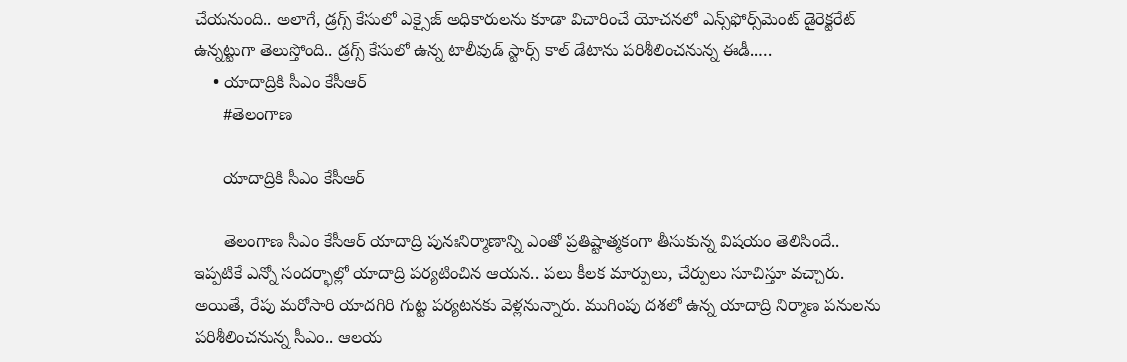చేయ‌నుంది.. అలాగే, డ్ర‌గ్స్ కేసులో ఎక్సైజ్ అధికారులను కూడా విచారించే యోచనలో ఎన్స్‌ఫోర్స్‌మెంట్ డైరెక్ట‌రేట్ ఉన్న‌ట్టుగా తెలుస్తోంది.. డ్రగ్స్ కేసులో ఉన్న టాలీవుడ్ స్టార్స్ కాల్ డేటాను పరిశీలించనున్న ఈడీ..…
    • యాదాద్రికి సీఎం కేసీఆర్
      #తెలంగాణ

      యాదాద్రికి సీఎం కేసీఆర్

      తెలంగాణ సీఎం కేసీఆర్ యాదాద్రి పునఃనిర్మాణాన్ని ఎంతో ప్ర‌తిష్టాత్మ‌కంగా తీసుకున్న విష‌యం తెలిసిందే.. ఇప్ప‌టికే ఎన్నో సంద‌ర్భాల్లో యాదాద్రి ప‌ర్య‌టించిన ఆయ‌న‌.. ప‌లు కీల‌క మార్పులు, చేర్పులు సూచిస్తూ వ‌చ్చారు. అయితే, రేపు మ‌రోసారి యాద‌గిరి గుట్ట ప‌ర్య‌ట‌న‌కు వెళ్ల‌నున్నారు. ముగింపు ద‌శ‌లో ఉన్న యాదాద్రి నిర్మాణ ప‌నుల‌ను ప‌రిశీలించ‌నున్న సీఎం.. ఆల‌య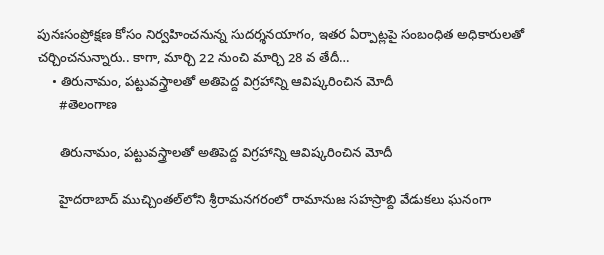పునఃసంప్రోక్ష‌ణ కోసం నిర్వ‌హించ‌నున్న సుద‌ర్శ‌న‌యాగం, ఇత‌ర ఏర్పాట్ల‌పై సంబంధిత అధికారుల‌తో చ‌ర్చించ‌నున్నారు.. కాగా, మార్చి 22 నుంచి మార్చి 28 వ తేదీ…
    • తిరునామం, పట్టువస్త్రాలతో అతిపెద్ద విగ్రహాన్ని ఆవిష్కరించిన మోదీ
      #తెలంగాణ

      తిరునామం, పట్టువస్త్రాలతో అతిపెద్ద విగ్రహాన్ని ఆవిష్కరించిన మోదీ

      హైదరాబాద్ ముచ్చింతల్‌లోని శ్రీరామనగరంలో రామానుజ సహస్రాబ్ది వేడుకలు ఘనంగా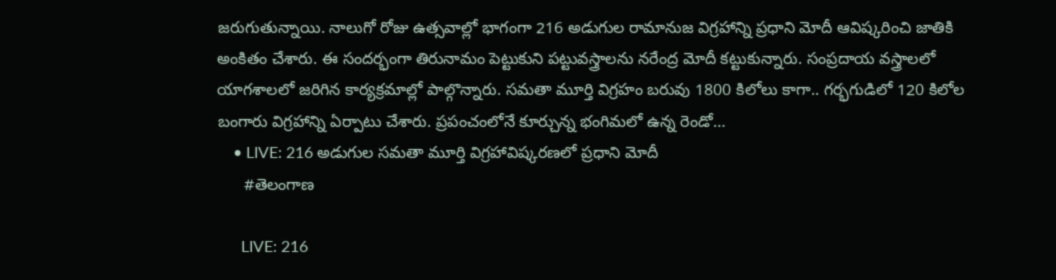జరుగుతున్నాయి. నాలుగో రోజు ఉత్సవాల్లో భాగంగా 216 అడుగుల రామానుజ విగ్రహాన్ని ప్రధాని మోదీ ఆవిష్కరించి జాతికి అంకితం చేశారు. ఈ సందర్భంగా తిరునామం పెట్టుకుని పట్టువస్త్రాలను నరేంద్ర మోదీ కట్టుకున్నారు. సంప్రదాయ వస్త్రాలలో యాగశాలలో జరిగిన కార్యక్రమాల్లో పాల్గొన్నారు. సమతా మూర్తి విగ్రహం బరువు 1800 కిలోలు కాగా.. గర్భగుడిలో 120 కిలోల బంగారు విగ్రహాన్ని ఏర్పాటు చేశారు. ప్రపంచంలోనే కూర్చున్న భంగిమలో ఉన్న రెండో…
    • LIVE: 216 అడుగుల సమతా మూర్తి విగ్రహావిష్కరణలో ప్రధాని మోదీ
      #తెలంగాణ

      LIVE: 216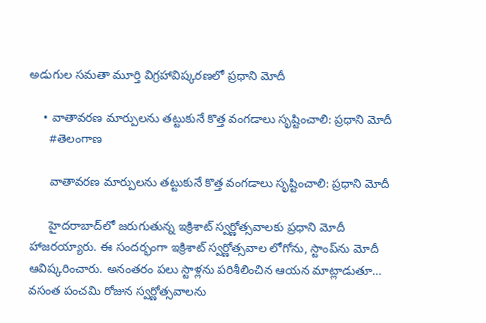అడుగుల సమతా మూర్తి విగ్రహావిష్కరణలో ప్రధాని మోదీ

    • వాతావరణ మార్పులను తట్టుకునే కొత్త వంగడాలు సృష్టించాలి: ప్రధాని మోదీ
      #తెలంగాణ

      వాతావరణ మార్పులను తట్టుకునే కొత్త వంగడాలు సృష్టించాలి: ప్రధాని మోదీ

      హైదరాబాద్‌లో జరుగుతున్న ఇక్రిశాట్ స్వర్ణోత్సవాలకు ప్రధాని మోదీ హాజరయ్యారు. ఈ సందర్భంగా ఇక్రిశాట్ స్వర్ణోత్సవాల లోగోను, స్టాంప్‌ను మోదీ ఆవిష్కరించారు. అనంతరం పలు స్టాళ్లను పరిశీలించిన ఆయన మాట్లాడుతూ… వసంత పంచమి రోజున స్వర్ణోత్సవాలను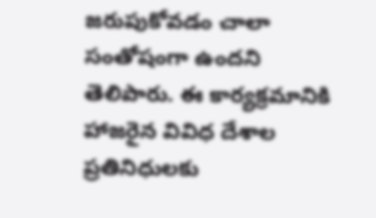జరుపుకోవడం చాలా సంతోషంగా ఉందని తెలిపారు. ఈ కార్యక్రమానికి హాజరైన వివిధ దేశాల ప్రతినిధులకు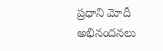ప్రధాని మోదీ అభినందనలు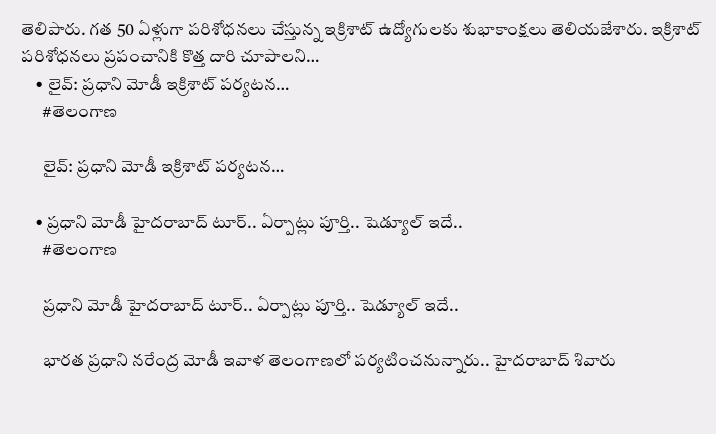తెలిపారు. గత 50 ఏళ్లుగా పరిశోధనలు చేస్తున్న ఇక్రిశాట్ ఉద్యోగులకు శుభాకాంక్షలు తెలియజేశారు. ఇక్రిశాట్ పరిశోధనలు ప్రపంచానికి కొత్త దారి చూపాలని…
    • లైవ్‌: ప్ర‌ధాని మోడీ ఇక్రిశాట్ ప‌ర్య‌ట‌న‌…
      #తెలంగాణ

      లైవ్‌: ప్ర‌ధాని మోడీ ఇక్రిశాట్ ప‌ర్య‌ట‌న‌…

    • ప్ర‌ధాని మోడీ హైద‌రాబాద్ టూర్‌.. ఏర్పాట్లు పూర్తి.. షెడ్యూల్ ఇదే..
      #తెలంగాణ

      ప్ర‌ధాని మోడీ హైద‌రాబాద్ టూర్‌.. ఏర్పాట్లు పూర్తి.. షెడ్యూల్ ఇదే..

      భార‌త ప్ర‌ధాని న‌రేంద్ర మోడీ ఇవాళ తెలంగాణ‌లో ప‌ర్య‌టించ‌నున్నారు.. హైద‌రాబాద్ శివారు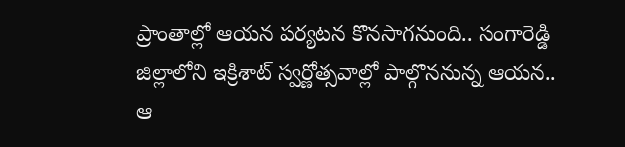ప్రాంతాల్లో ఆయ‌న ప‌ర్య‌ట‌న కొన‌సాగ‌నుంది.. సంగారెడ్డి జిల్లాలోని ఇక్రిశాట్‌ స్వర్ణోత్సవాల్లో పాల్గొన‌నున్న ఆయ‌న‌.. ఆ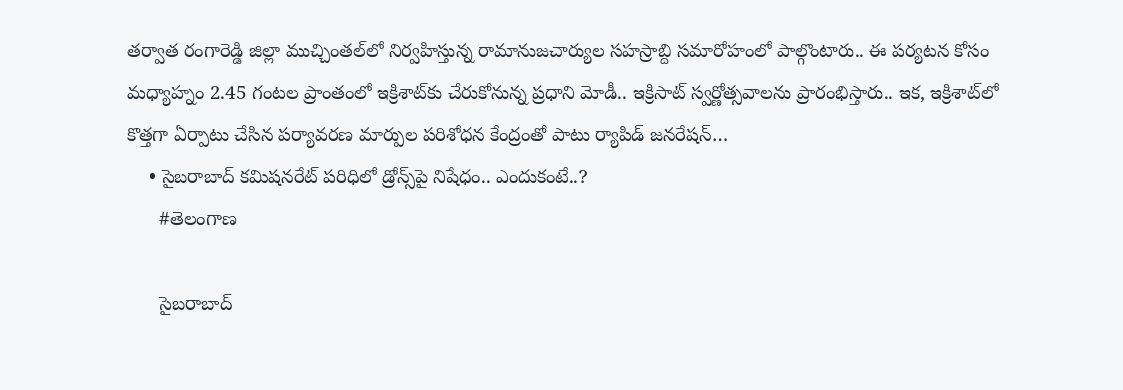త‌ర్వాత రంగారెడ్డి జిల్లా ముచ్చింతల్‌లో నిర్వహిస్తున్న రామానుజచార్యుల సహస్రాబ్ది సమారోహంలో పాల్గొంటారు.. ఈ ప‌ర్య‌ట‌న కోసం మధ్యాహ్నం 2.45 గంటల ప్రాంతంలో ఇక్రిశాట్‌కు చేరుకోనున్న ప్ర‌ధాని మోడీ.. ఇక్రిసాట్ స్వర్ణోత్సవాలను ప్రారంభిస్తారు.. ఇక‌, ఇక్రిశాట్‌లో కొత్తగా ఏర్పాటు చేసిన పర్యావరణ మార్పుల పరిశోధన కేంద్రంతో పాటు ర్యాపిడ్‌ జనరేషన్‌…
    • సైబ‌రాబాద్ క‌మిష‌న‌రేట్ ప‌రిధిలో డ్రోన్స్‌పై నిషేధం.. ఎందుకంటే..?
      #తెలంగాణ

      సైబ‌రాబాద్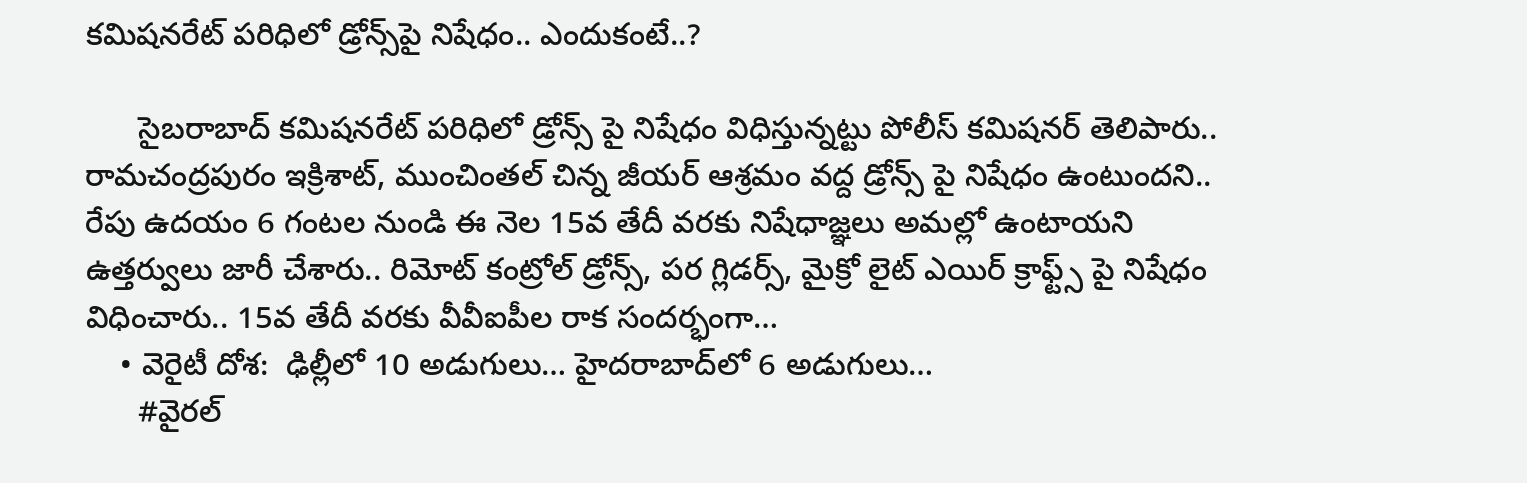క‌మిష‌న‌రేట్ ప‌రిధిలో డ్రోన్స్‌పై నిషేధం.. ఎందుకంటే..?

      సైబరాబాద్ కమిషనరేట్ పరిధిలో డ్రోన్స్ పై నిషేధం విధిస్తున్న‌ట్టు పోలీస్ క‌మిష‌న‌ర్ తెలిపారు.. రామచంద్రపురం ఇక్రిశాట్, ముంచింతల్ చిన్న జీయర్ ఆశ్రమం వద్ద డ్రోన్స్ పై నిషేధం ఉంటుంద‌ని.. రేపు ఉదయం 6 గంటల నుండి ఈ నెల 15వ తేదీ వ‌ర‌కు నిషేధాజ్ఞ‌లు అమ‌ల్లో ఉంటాయ‌ని ఉత్తర్వులు జారీ చేశారు.. రిమోట్ కంట్రోల్ డ్రోన్స్, పర గ్లిడర్స్, మైక్రో లైట్ ఎయిర్ క్రాఫ్ట్స్‌ పై నిషేధం విధించారు.. 15వ తేదీ వరకు వీవీఐపీల రాక సందర్భంగా…
    • వెరైటీ దోశ‌:  ఢిల్లీలో 10 అడుగులు… హైద‌రాబాద్‌లో 6 అడుగులు…
      #వైరల్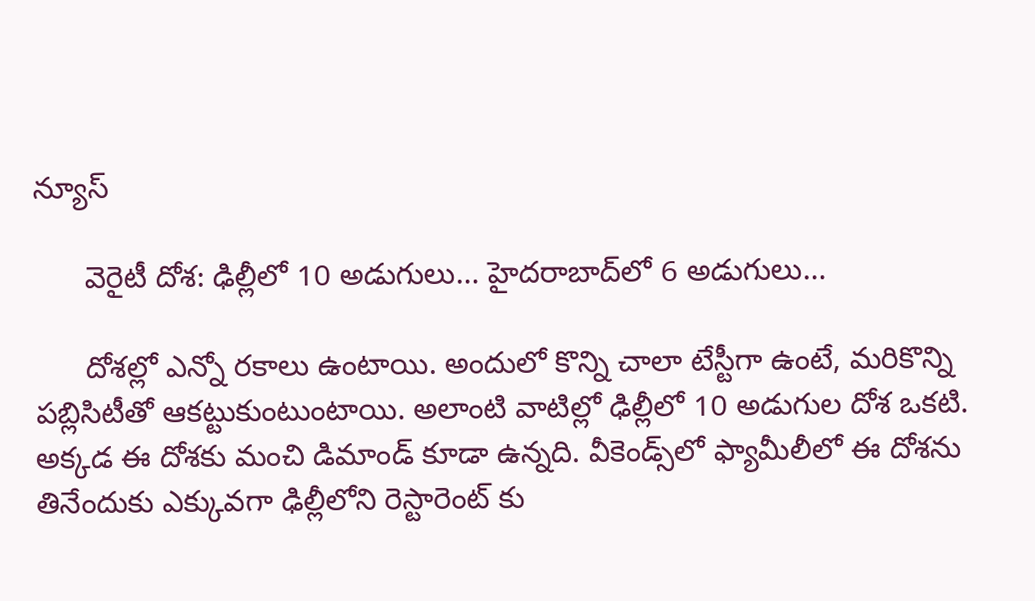న్యూస్

      వెరైటీ దోశ‌: ఢిల్లీలో 10 అడుగులు… హైద‌రాబాద్‌లో 6 అడుగులు…

      దోశ‌ల్లో ఎన్నో ర‌కాలు ఉంటాయి. అందులో కొన్ని చాలా టేస్టీగా ఉంటే, మ‌రికొన్ని ప‌బ్లిసిటీతో ఆక‌ట్టుకుంటుంటాయి. అలాంటి వాటిల్లో ఢిల్లీలో 10 అడుగుల దోశ ఒక‌టి. అక్క‌డ ఈ దోశ‌కు మంచి డిమాండ్ కూడా ఉన్న‌ది. వీకెండ్స్‌లో ఫ్యామీలీలో ఈ దోశ‌ను తినేందుకు ఎక్కువ‌గా ఢిల్లీలోని రెస్టారెంట్ కు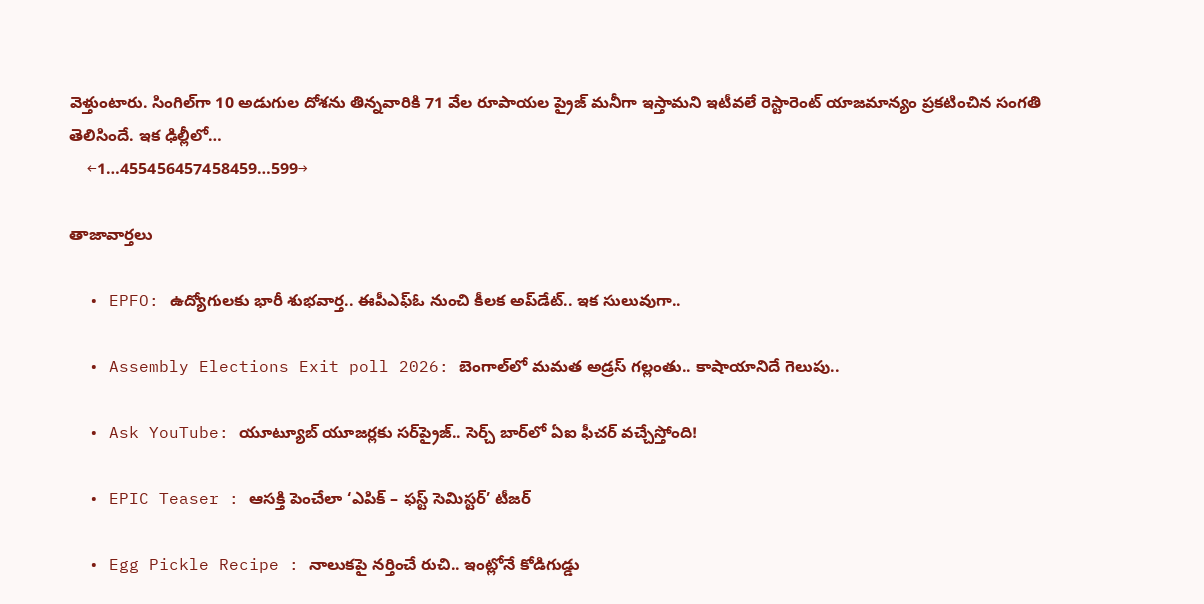వెళ్తుంటారు. సింగిల్‌గా 10 అడుగుల దోశ‌ను తిన్న‌వారికి 71 వేల రూపాయ‌ల ప్రైజ్ మ‌నీగా ఇస్తామ‌ని ఇటీవ‌లే రెస్టారెంట్ యాజ‌మాన్యం ప్ర‌క‌టించిన సంగ‌తి తెలిసిందే. ఇక ఢిల్లీలో…
    ←1…455456457458459…599→

తాజావార్తలు

  • EPFO: ఉద్యోగులకు భారీ శుభవార్త.. ఈపీఎఫ్ఓ నుంచి కీలక అప్‌డేట్.. ఇక సులువుగా..

  • Assembly Elections Exit poll 2026: బెంగాల్‌లో మమత అడ్రస్ గల్లంతు.. కాషాయానిదే గెలుపు..

  • Ask YouTube: యూట్యూబ్ యూజర్లకు సర్‌ప్రైజ్.. సెర్చ్ బార్‌లో ఏఐ ఫీచర్ వచ్చేస్తోంది!

  • EPIC Teaser : ఆసక్తి పెంచేలా ‘ఎపిక్ – ఫస్ట్ సెమిస్టర్’ టీజర్

  • Egg Pickle Recipe : నాలుకపై నర్తించే రుచి.. ఇంట్లోనే కోడిగుడ్డు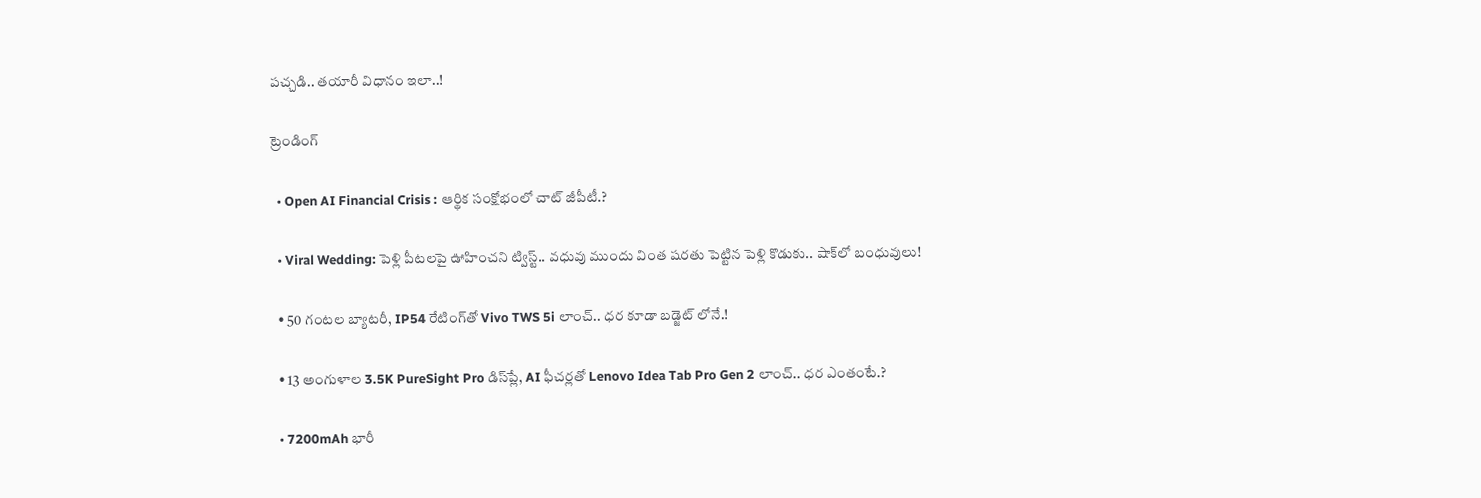పచ్చడి.. తయారీ విధానం ఇలా..!

ట్రెండింగ్‌

  • Open AI Financial Crisis : ఆర్థిక సంక్షోభంలో చాట్ జీపీటీ.?

  • Viral Wedding: పెళ్లి పీటలపై ఊహించని ట్విస్ట్.. వధువు ముందు వింత షరతు పెట్టిన పెళ్లి కొడుకు.. షాక్‌లో బంధువులు!

  • 50 గంటల బ్యాటరీ, IP54 రేటింగ్‌తో Vivo TWS 5i లాంచ్.. ధర కూడా బడ్జెట్ లోనే.!

  • 13 అంగుళాల 3.5K PureSight Pro డిస్‌ప్లే, AI ఫీచర్లతో Lenovo Idea Tab Pro Gen 2 లాంచ్.. ధర ఎంతంటే.?

  • 7200mAh భారీ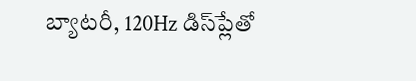బ్యాటరీ, 120Hz డిస్‌ప్లేతో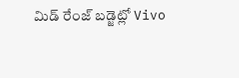మిడ్ రేంజ్ బడ్జెట్లో Vivo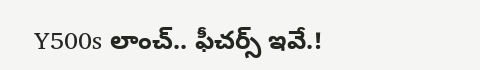Y500s లాంచ్.. ఫీచర్స్ ఇవే.!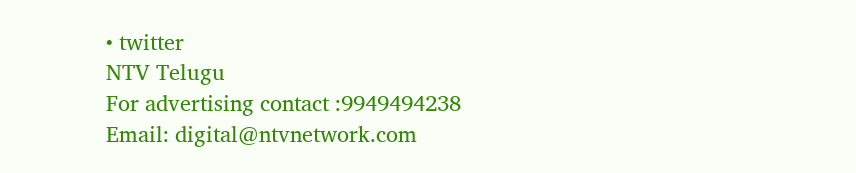• twitter
NTV Telugu
For advertising contact :9949494238
Email: digital@ntvnetwork.com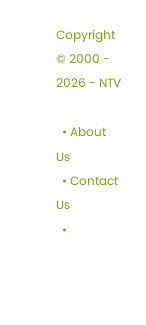Copyright © 2000 - 2026 - NTV

  • About Us
  • Contact Us
  •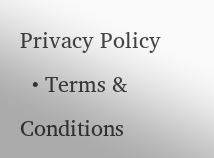Privacy Policy
  • Terms & Conditions